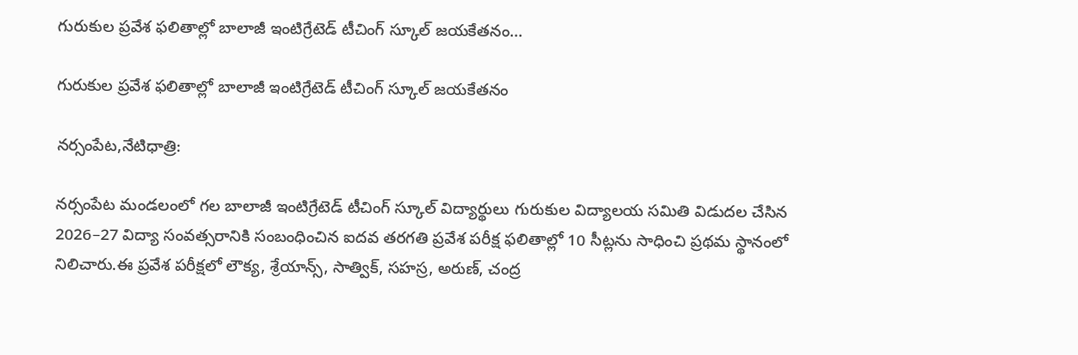గురుకుల ప్రవేశ ఫలితాల్లో బాలాజీ ఇంటిగ్రేటెడ్ టీచింగ్ స్కూల్ జయకేతనం…

గురుకుల ప్రవేశ ఫలితాల్లో బాలాజీ ఇంటిగ్రేటెడ్ టీచింగ్ స్కూల్ జయకేతనం

నర్సంపేట,నేటిధాత్రి:

నర్సంపేట మండలంలో గల బాలాజీ ఇంటిగ్రేటెడ్ టీచింగ్ స్కూల్ విద్యార్థులు గురుకుల విద్యాలయ సమితి విడుదల చేసిన 2026–27 విద్యా సంవత్సరానికి సంబంధించిన ఐదవ తరగతి ప్రవేశ పరీక్ష ఫలితాల్లో 10 సీట్లను సాధించి ప్రథమ స్థానంలో నిలిచారు.ఈ ప్రవేశ పరీక్షలో లౌక్య, శ్రేయాన్స్, సాత్విక్, సహస్ర, అరుణ్, చంద్ర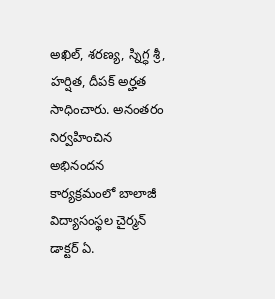అఖిల్, శరణ్య, స్నిగ్ధ శ్రీ, హర్షిత, దీపక్ అర్హత సాధించారు. అనంతరం నిర్వహించిన అభినందన కార్యక్రమంలో బాలాజీ విద్యాసంస్థల చైర్మన్ డాక్టర్ ఏ.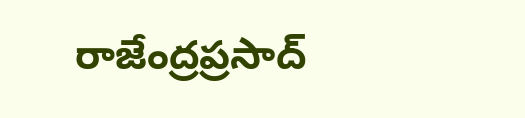రాజేంద్రప్రసాద్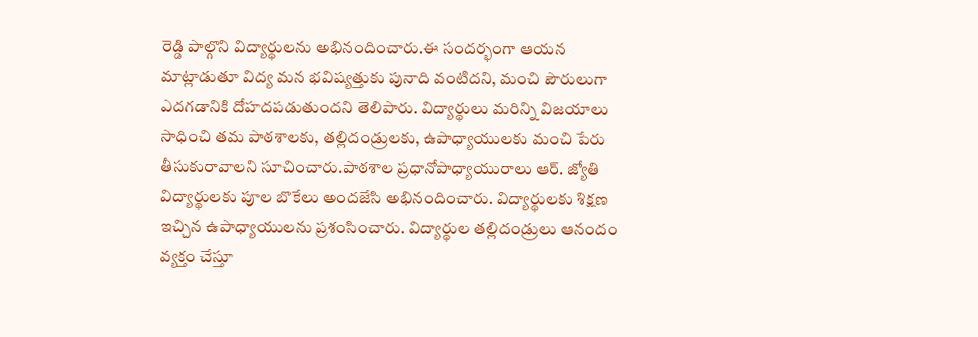రెడ్డి పాల్గొని విద్యార్థులను అభినందించారు.ఈ సందర్భంగా ఆయన మాట్లాడుతూ విద్య మన భవిష్యత్తుకు పునాది వంటిదని, మంచి పౌరులుగా ఎదగడానికి దోహదపడుతుందని తెలిపారు. విద్యార్థులు మరిన్ని విజయాలు సాధించి తమ పాఠశాలకు, తల్లిదండ్రులకు, ఉపాధ్యాయులకు మంచి పేరు తీసుకురావాలని సూచించారు.పాఠశాల ప్రధానోపాధ్యాయురాలు ఆర్. జ్యోతి విద్యార్థులకు పూల బొకేలు అందజేసి అభినందించారు. విద్యార్థులకు శిక్షణ ఇచ్చిన ఉపాధ్యాయులను ప్రశంసించారు. విద్యార్థుల తల్లిదండ్రులు ఆనందం వ్యక్తం చేస్తూ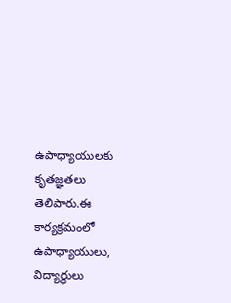ఉపాధ్యాయులకు కృతజ్ఞతలు తెలిపారు.ఈ కార్యక్రమంలో ఉపాధ్యాయులు, విద్యార్థులు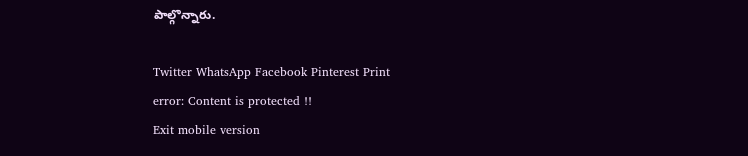పాల్గొన్నారు.

Twitter WhatsApp Facebook Pinterest Print
error: Content is protected !!
Exit mobile version